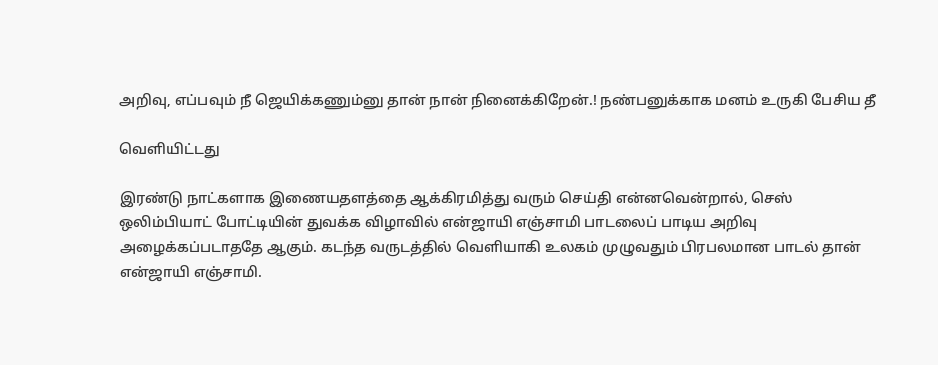அறிவு, எப்பவும் நீ ஜெயிக்கணும்னு தான் நான் நினைக்கிறேன்.! நண்பனுக்காக மனம் உருகி பேசிய தீ

வெளியிட்டது

இரண்டு நாட்களாக இணையதளத்தை ஆக்கிரமித்து வரும் செய்தி என்னவென்றால், செஸ் ஒலிம்பியாட் போட்டியின் துவக்க விழாவில் என்ஜாயி எஞ்சாமி பாடலைப் பாடிய அறிவு அழைக்கப்படாததே ஆகும். கடந்த வருடத்தில் வெளியாகி உலகம் முழுவதும் பிரபலமான பாடல் தான் என்ஜாயி எஞ்சாமி.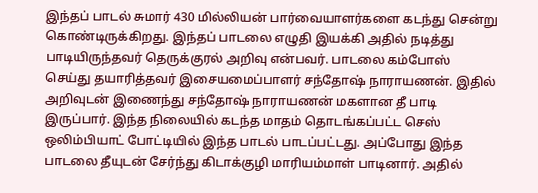இந்தப் பாடல் சுமார் 430 மில்லியன் பார்வையாளர்களை கடந்து சென்று கொண்டிருக்கிறது. இந்தப் பாடலை எழுதி இயக்கி அதில் நடித்து பாடியிருந்தவர் தெருக்குரல் அறிவு என்பவர். பாடலை கம்போஸ் செய்து தயாரித்தவர் இசையமைப்பாளர் சந்தோஷ் நாராயணன். இதில் அறிவுடன் இணைந்து சந்தோஷ் நாராயணன் மகளான தீ பாடி இருப்பார். இந்த நிலையில் கடந்த மாதம் தொடங்கப்பட்ட செஸ் ஒலிம்பியாட் போட்டியில் இந்த பாடல் பாடப்பட்டது. அப்போது இந்த பாடலை தீயுடன் சேர்ந்து கிடாக்குழி மாரியம்மாள் பாடினார். அதில்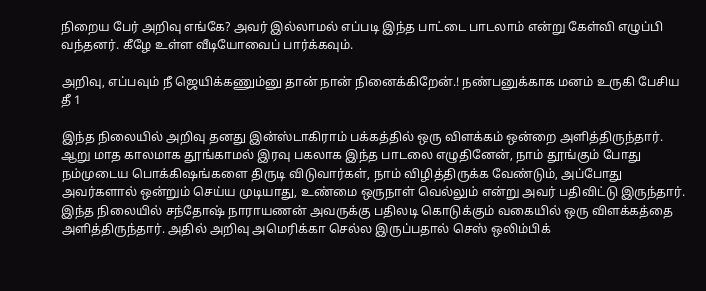நிறைய பேர் அறிவு எங்கே? அவர் இல்லாமல் எப்படி இந்த பாட்டை பாடலாம் என்று கேள்வி எழுப்பி வந்தனர். கீழே உள்ள வீடியோவைப் பார்க்கவும்.

அறிவு, எப்பவும் நீ ஜெயிக்கணும்னு தான் நான் நினைக்கிறேன்.! நண்பனுக்காக மனம் உருகி பேசிய தீ 1

இந்த நிலையில் அறிவு தனது இன்ஸ்டாகிராம் பக்கத்தில் ஒரு விளக்கம் ஒன்றை அளித்திருந்தார். ஆறு மாத காலமாக தூங்காமல் இரவு பகலாக இந்த பாடலை எழுதினேன், நாம் தூங்கும் போது நம்முடைய பொக்கிஷங்களை திருடி விடுவார்கள், நாம் விழித்திருக்க வேண்டும், அப்போது அவர்களால் ஒன்றும் செய்ய முடியாது, உண்மை ஒருநாள் வெல்லும் என்று அவர் பதிவிட்டு இருந்தார். இந்த நிலையில் சந்தோஷ் நாராயணன் அவருக்கு பதிலடி கொடுக்கும் வகையில் ஒரு விளக்கத்தை அளித்திருந்தார். அதில் அறிவு அமெரிக்கா செல்ல இருப்பதால் செஸ் ஒலிம்பிக்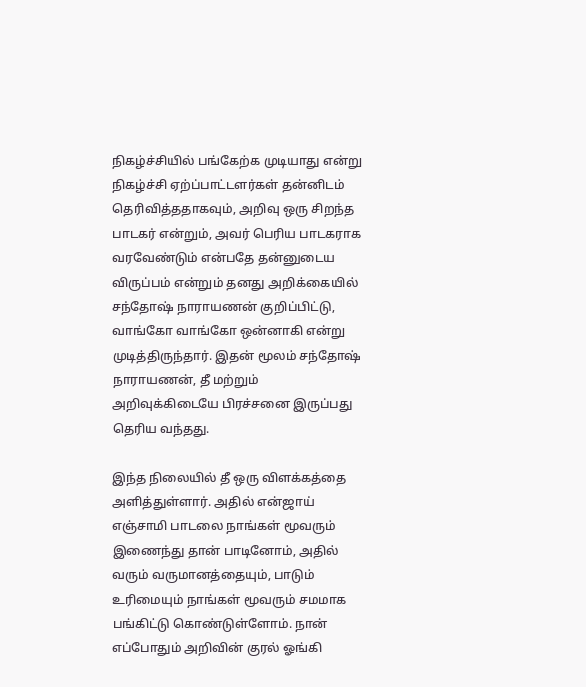நிகழ்ச்சியில் பங்கேற்க முடியாது என்று நிகழ்ச்சி ஏற்ப்பாட்டளர்கள் தன்னிடம் தெரிவித்ததாகவும், அறிவு ஒரு சிறந்த பாடகர் என்றும், அவர் பெரிய பாடகராக வரவேண்டும் என்பதே தன்னுடைய விருப்பம் என்றும் தனது அறிக்கையில் சந்தோஷ் நாராயணன் குறிப்பிட்டு, வாங்கோ வாங்கோ ஒன்னாகி என்று முடித்திருந்தார். இதன் மூலம் சந்தோஷ் நாராயணன், தீ மற்றும் அறிவுக்கிடையே பிரச்சனை இருப்பது தெரிய வந்தது.

இந்த நிலையில் தீ ஒரு விளக்கத்தை அளித்துள்ளார். அதில் என்ஜாய் எஞ்சாமி பாடலை நாங்கள் மூவரும் இணைந்து தான் பாடினோம், அதில் வரும் வருமானத்தையும், பாடும் உரிமையும் நாங்கள் மூவரும் சமமாக பங்கிட்டு கொண்டுள்ளோம். நான் எப்போதும் அறிவின் குரல் ஓங்கி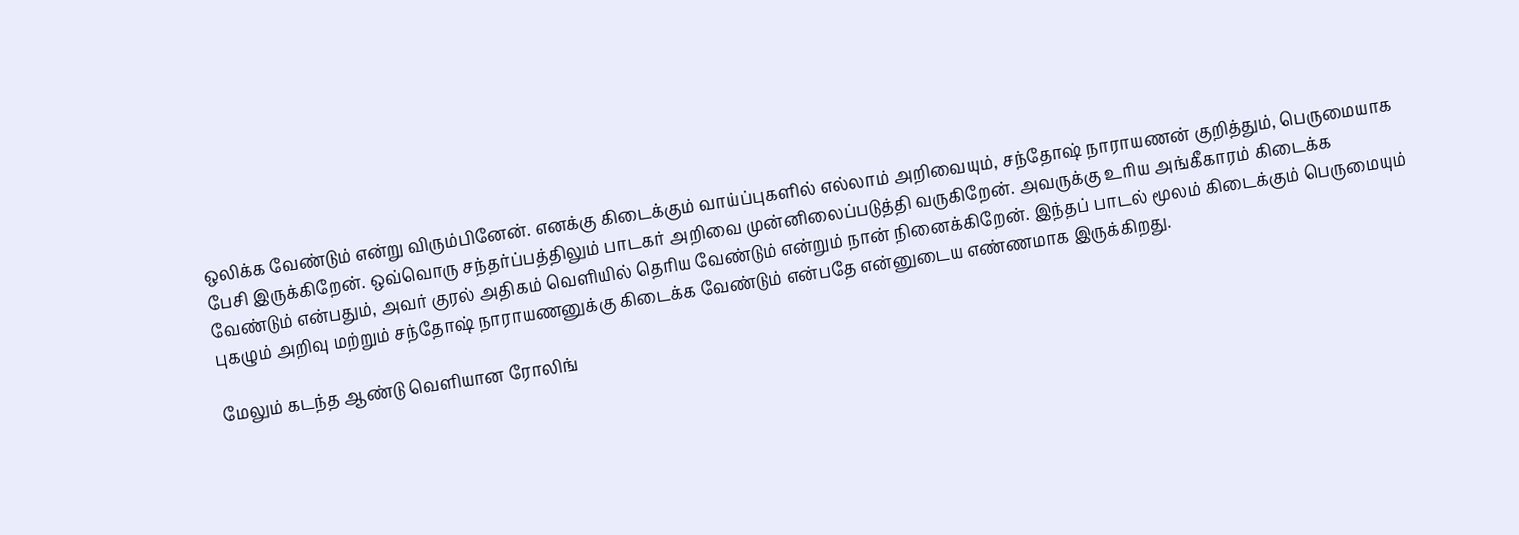ஒலிக்க வேண்டும் என்று விரும்பினேன். எனக்கு கிடைக்கும் வாய்ப்புகளில் எல்லாம் அறிவையும், சந்தோஷ் நாராயணன் குறித்தும், பெருமையாக பேசி இருக்கிறேன். ஒவ்வொரு சந்தர்ப்பத்திலும் பாடகர் அறிவை முன்னிலைப்படுத்தி வருகிறேன். அவருக்கு உரிய அங்கீகாரம் கிடைக்க வேண்டும் என்பதும், அவர் குரல் அதிகம் வெளியில் தெரிய வேண்டும் என்றும் நான் நினைக்கிறேன். இந்தப் பாடல் மூலம் கிடைக்கும் பெருமையும் புகழும் அறிவு மற்றும் சந்தோஷ் நாராயணனுக்கு கிடைக்க வேண்டும் என்பதே என்னுடைய எண்ணமாக இருக்கிறது.

மேலும் கடந்த ஆண்டு வெளியான ரோலிங்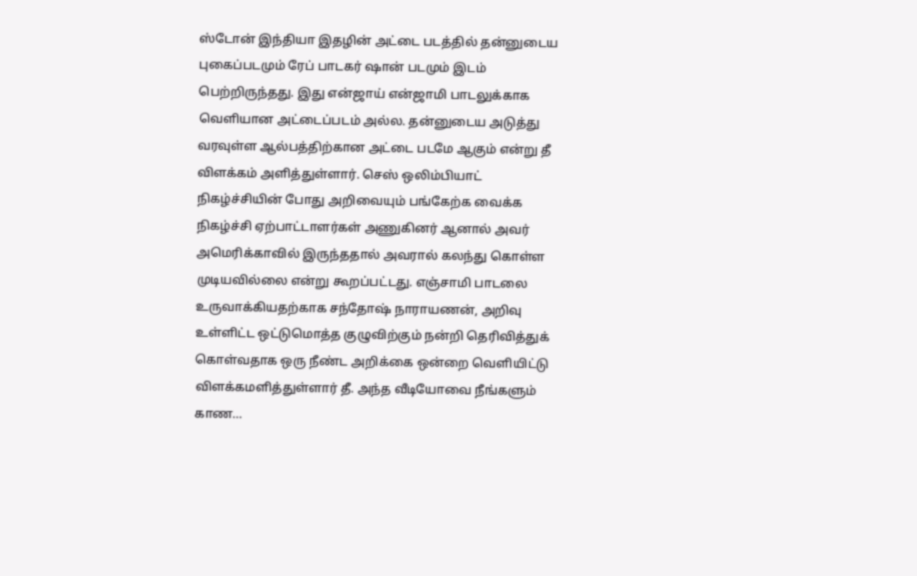ஸ்டோன் இந்தியா இதழின் அட்டை படத்தில் தன்னுடைய புகைப்படமும் ரேப் பாடகர் ஷான் படமும் இடம் பெற்றிருந்தது. இது என்ஜாய் என்ஜாமி பாடலுக்காக வெளியான அட்டைப்படம் அல்ல. தன்னுடைய அடுத்து வரவுள்ள ஆல்பத்திற்கான அட்டை படமே ஆகும் என்று தீ விளக்கம் அளித்துள்ளார். செஸ் ஒலிம்பியாட் நிகழ்ச்சியின் போது அறிவையும் பங்கேற்க வைக்க நிகழ்ச்சி ஏற்பாட்டாளர்கள் அணுகினர் ஆனால் அவர் அமெரிக்காவில் இருந்ததால் அவரால் கலந்து கொள்ள முடியவில்லை என்று கூறப்பட்டது. எஞ்சாமி பாடலை உருவாக்கியதற்காக சந்தோஷ் நாராயணன், அறிவு உள்ளிட்ட ஒட்டுமொத்த குழுவிற்கும் நன்றி தெரிவித்துக் கொள்வதாக ஒரு நீண்ட அறிக்கை ஒன்றை வெளியிட்டு விளக்கமளித்துள்ளார் தீ. அந்த வீடியோவை நீங்களும் காண…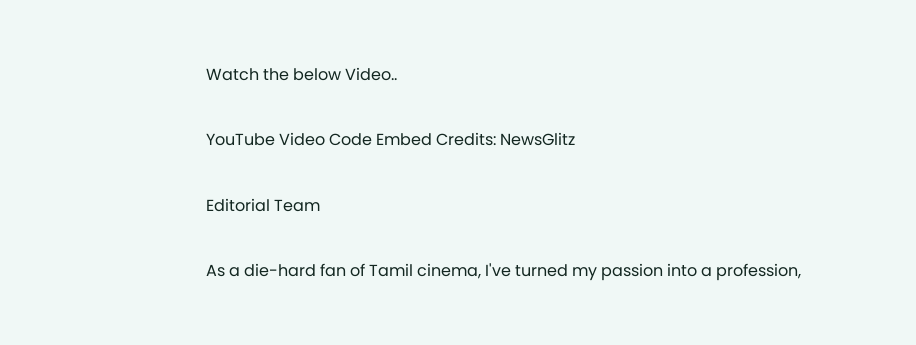Watch the below Video..

YouTube Video Code Embed Credits: NewsGlitz

Editorial Team

As a die-hard fan of Tamil cinema, I've turned my passion into a profession,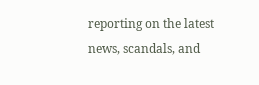reporting on the latest news, scandals, and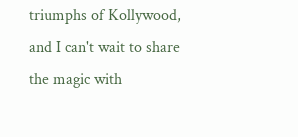triumphs of Kollywood, and I can't wait to share the magic with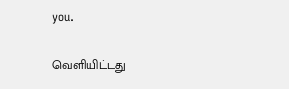you.

வெளியிட்டது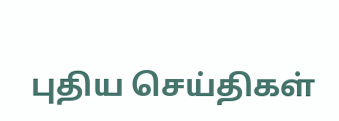புதிய செய்திகள்